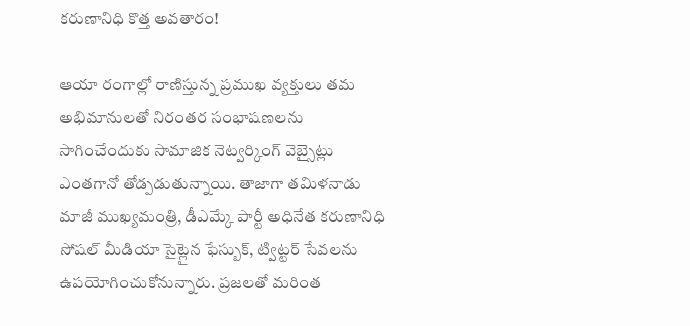కరుణానిధి కొత్త అవతారం!

ఆయా రంగాల్లో రాణిస్తున్న ప్రముఖ వ్యక్తులు తమ అభిమానులతో నిరంతర సంభాషణలను సాగించేందుకు సామాజిక నెట్వర్కింగ్ వెబ్సైట్లు ఎంతగానో తోడ్పడుతున్నాయి. తాజాగా తమిళనాడు మాజీ ముఖ్యమంత్రి, డీఎమ్కే పార్టీ అధినేత కరుణానిధి సోషల్ మీడియా సైట్లైన ఫేస్బుక్, ట్విట్టర్ సేవలను ఉపయోగించుకోనున్నారు. ప్రజలతో మరింత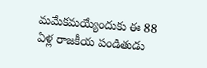మమేకమయ్యేందుకు ఈ 88 ఏళ్ల రాజకీయ పండితుడు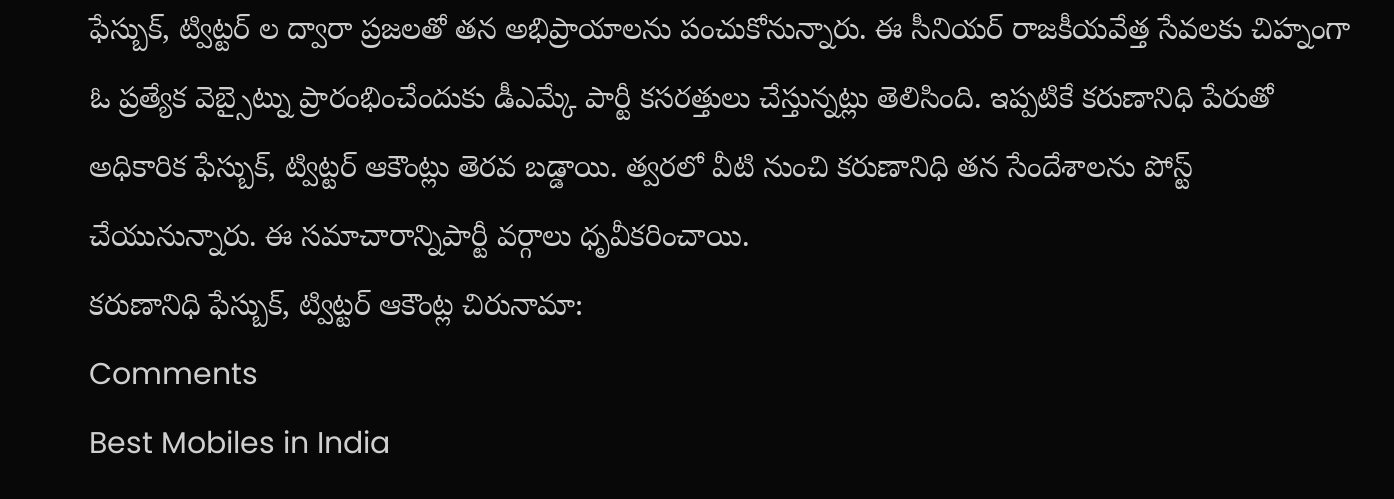ఫేస్బుక్, ట్విట్టర్ ల ద్వారా ప్రజలతో తన అభిప్రాయాలను పంచుకోనున్నారు. ఈ సీనియర్ రాజకీయవేత్త సేవలకు చిహ్నంగా ఓ ప్రత్యేక వెబ్సైట్ను ప్రారంభించేందుకు డీఎమ్కే పార్టీ కసరత్తులు చేస్తున్నట్లు తెలిసింది. ఇప్పటికే కరుణానిధి పేరుతో అధికారిక ఫేస్బుక్, ట్విట్టర్ ఆకౌంట్లు తెరవ బడ్డాయి. త్వరలో వీటి నుంచి కరుణానిధి తన సేందేశాలను పోస్ట్ చేయునున్నారు. ఈ సమాచారాన్నిపార్టీ వర్గాలు ధృవీకరించాయి.
కరుణానిధి ఫేస్బుక్, ట్విట్టర్ ఆకౌంట్ల చిరునామా:
Comments
Best Mobiles in India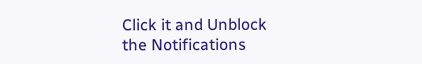Click it and Unblock the Notifications